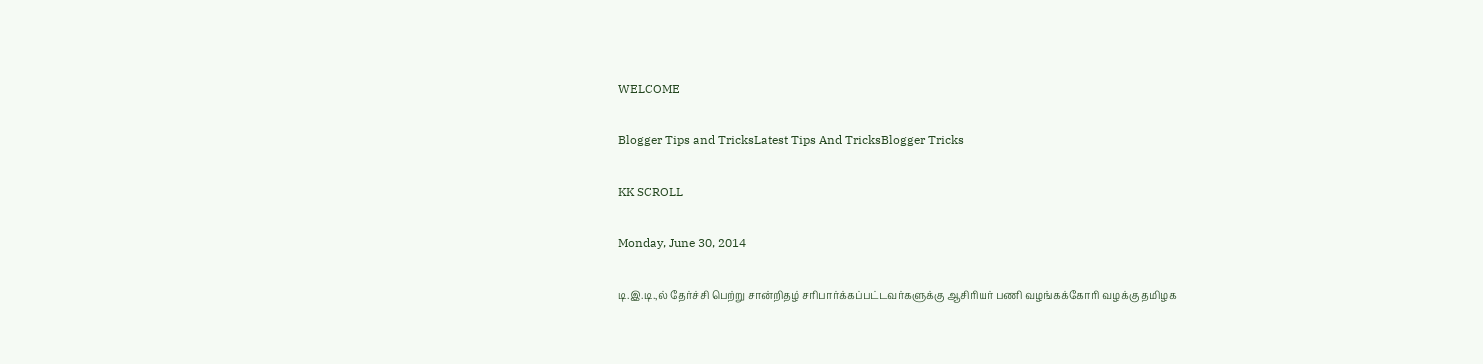WELCOME

Blogger Tips and TricksLatest Tips And TricksBlogger Tricks

KK SCROLL

Monday, June 30, 2014

டி.இ.டி.,ல் தேர்ச்சி பெற்று சான்றிதழ் சரிபார்க்கப்பட்டவர்களுக்கு ஆசிரியர் பணி வழங்கக்கோரி வழக்கு தமிழக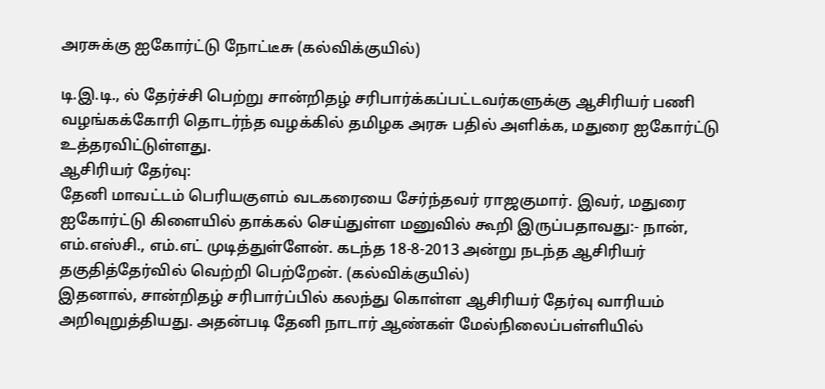அரசுக்கு ஐகோர்ட்டு நோட்டீசு (கல்விக்குயில்)

டி.இ.டி., ல் தேர்ச்சி பெற்று சான்றிதழ் சரிபார்க்கப்பட்டவர்களுக்கு ஆசிரியர் பணி வழங்கக்கோரி தொடர்ந்த வழக்கில் தமிழக அரசு பதில் அளிக்க, மதுரை ஐகோர்ட்டு உத்தரவிட்டுள்ளது.
ஆசிரியர் தேர்வு:
தேனி மாவட்டம் பெரியகுளம் வடகரையை சேர்ந்தவர் ராஜகுமார். இவர், மதுரை ஐகோர்ட்டு கிளையில் தாக்கல் செய்துள்ள மனுவில் கூறி இருப்பதாவது:- நான், எம்.எஸ்சி., எம்.எட் முடித்துள்ளேன். கடந்த 18-8-2013 அன்று நடந்த ஆசிரியர் தகுதித்தேர்வில் வெற்றி பெற்றேன். (கல்விக்குயில்)
இதனால், சான்றிதழ் சரிபார்ப்பில் கலந்து கொள்ள ஆசிரியர் தேர்வு வாரியம் அறிவுறுத்தியது. அதன்படி தேனி நாடார் ஆண்கள் மேல்நிலைப்பள்ளியில்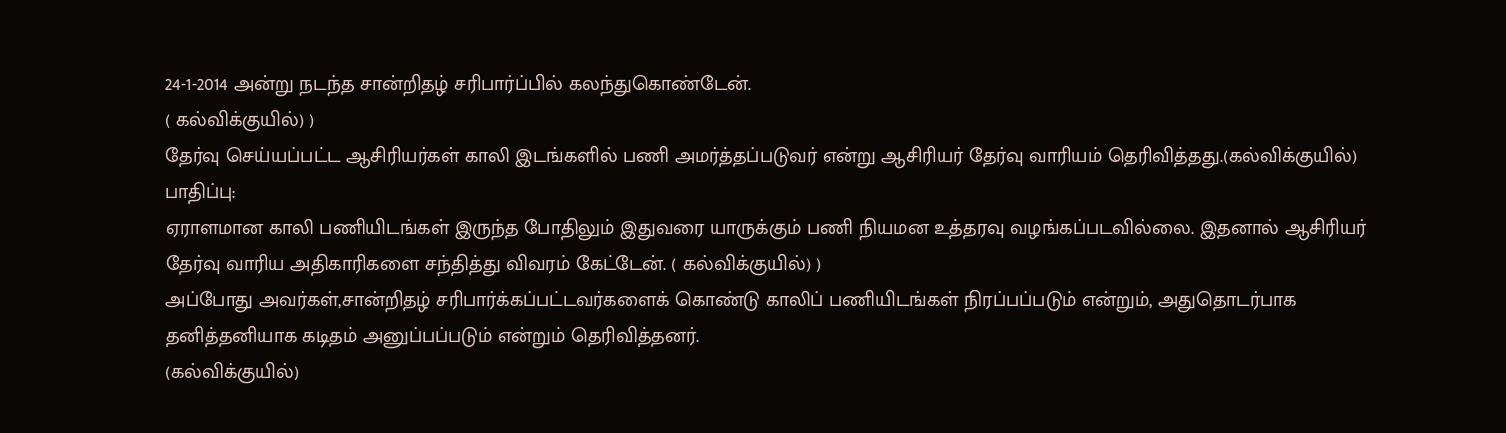24-1-2014 அன்று நடந்த சான்றிதழ் சரிபார்ப்பில் கலந்துகொண்டேன்.
( கல்விக்குயில்) )
தேர்வு செய்யப்பட்ட ஆசிரியர்கள் காலி இடங்களில் பணி அமர்த்தப்படுவர் என்று ஆசிரியர் தேர்வு வாரியம் தெரிவித்தது.(கல்விக்குயில்)
பாதிப்பு:
ஏராளமான காலி பணியிடங்கள் இருந்த போதிலும் இதுவரை யாருக்கும் பணி நியமன உத்தரவு வழங்கப்படவில்லை. இதனால் ஆசிரியர் தேர்வு வாரிய அதிகாரிகளை சந்தித்து விவரம் கேட்டேன். ( கல்விக்குயில்) )
அப்போது அவர்கள்,சான்றிதழ் சரிபார்க்கப்பட்டவர்களைக் கொண்டு காலிப் பணியிடங்கள் நிரப்பப்படும் என்றும், அதுதொடர்பாக தனித்தனியாக கடிதம் அனுப்பப்படும் என்றும் தெரிவித்தனர்.
(கல்விக்குயில்)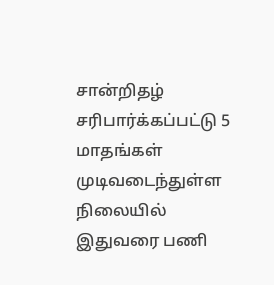சான்றிதழ் சரிபார்க்கப்பட்டு 5 மாதங்கள் முடிவடைந்துள்ள நிலையில் இதுவரை பணி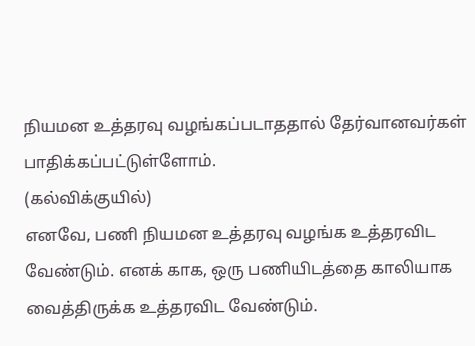நியமன உத்தரவு வழங்கப்படாததால் தேர்வானவர்கள் பாதிக்கப்பட்டுள்ளோம்.
(கல்விக்குயில்)
எனவே, பணி நியமன உத்தரவு வழங்க உத்தரவிட வேண்டும். எனக் காக, ஒரு பணியிடத்தை காலியாக வைத்திருக்க உத்தரவிட வேண்டும்.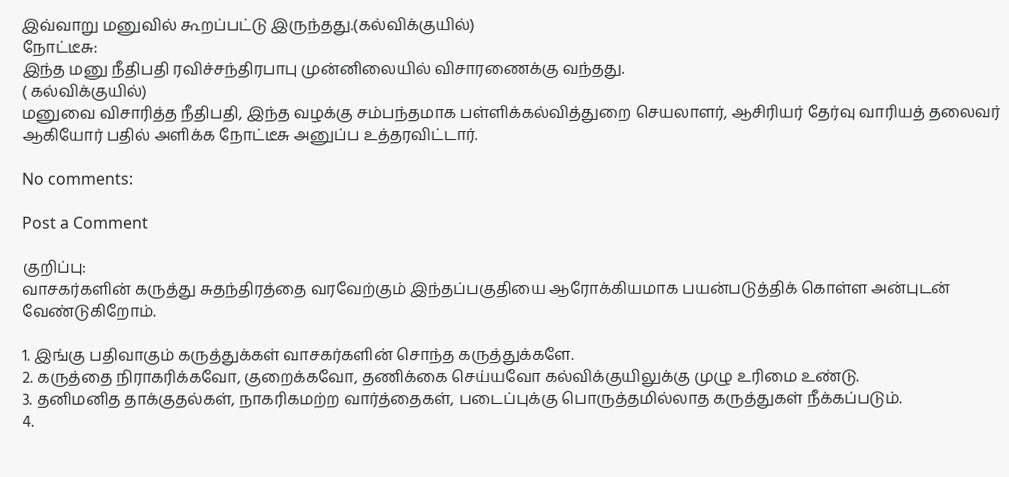இவ்வாறு மனுவில் கூறப்பட்டு இருந்தது.(கல்விக்குயில்)
நோட்டீசு:
இந்த மனு நீதிபதி ரவிச்சந்திரபாபு முன்னிலையில் விசாரணைக்கு வந்தது.
( கல்விக்குயில்)
மனுவை விசாரித்த நீதிபதி, இந்த வழக்கு சம்பந்தமாக பள்ளிக்கல்வித்துறை செயலாளர், ஆசிரியர் தேர்வு வாரியத் தலைவர் ஆகியோர் பதில் அளிக்க நோட்டீசு அனுப்ப உத்தரவிட்டார்.

No comments:

Post a Comment

குறிப்பு:
வாசகர்களின் கருத்து சுதந்திரத்தை வரவேற்கும் இந்தப்பகுதியை ஆரோக்கியமாக பயன்படுத்திக் கொள்ள அன்புடன் வேண்டுகிறோம்.

1. இங்கு பதிவாகும் கருத்துக்கள் வாசகர்களின் சொந்த கருத்துக்களே.
2. கருத்தை நிராகரிக்கவோ, குறைக்கவோ, தணிக்கை செய்யவோ கல்விக்குயிலுக்கு முழு உரிமை உண்டு.
3. தனிமனித தாக்குதல்கள், நாகரிகமற்ற வார்த்தைகள், படைப்புக்கு பொருத்தமில்லாத கருத்துகள் நீக்கப்படும்.
4.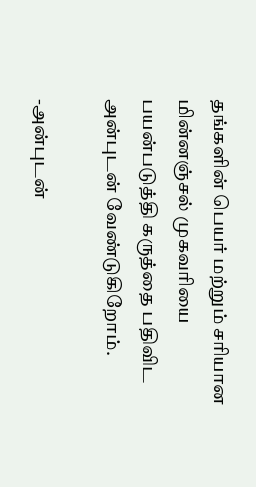தங்களின் பெயர் மற்றும் சரியான மின்னஞ்சல் முகவரியை பயன்படுத்தி கருத்தை பதிவிட அன்புடன் வேண்டுகிறோம்.

-அன்புடன்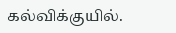கல்விக்குயில்.